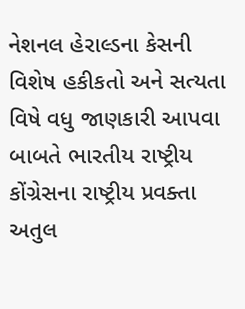નેશનલ હેરાલ્ડના કેસની વિશેષ હકીકતો અને સત્યતા વિષે વધુ જાણકારી આપવા બાબતે ભારતીય રાષ્ટ્રીય કોંગ્રેસના રાષ્ટ્રીય પ્રવક્તા અતુલ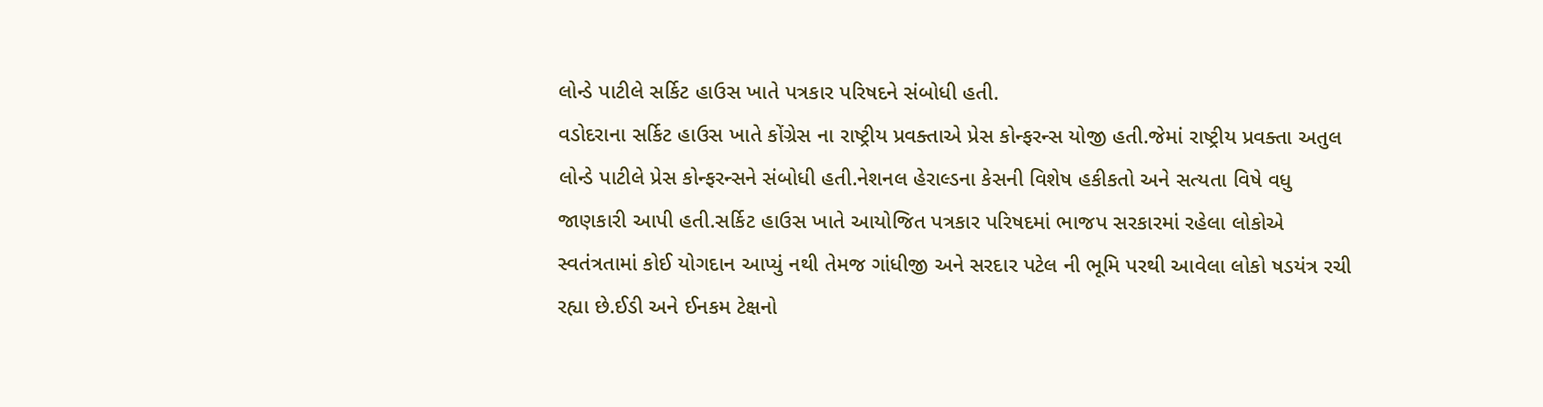લોન્ડે પાટીલે સર્કિટ હાઉસ ખાતે પત્રકાર પરિષદને સંબોધી હતી.
વડોદરાના સર્કિટ હાઉસ ખાતે કોંગ્રેસ ના રાષ્ટ્રીય પ્રવક્તાએ પ્રેસ કોન્ફરન્સ યોજી હતી.જેમાં રાષ્ટ્રીય પ્રવક્તા અતુલ લોન્ડે પાટીલે પ્રેસ કોન્ફરન્સને સંબોધી હતી.નેશનલ હેરાલ્ડના કેસની વિશેષ હકીકતો અને સત્યતા વિષે વધુ જાણકારી આપી હતી.સર્કિટ હાઉસ ખાતે આયોજિત પત્રકાર પરિષદમાં ભાજપ સરકારમાં રહેલા લોકોએ સ્વતંત્રતામાં કોઈ યોગદાન આપ્યું નથી તેમજ ગાંધીજી અને સરદાર પટેલ ની ભૂમિ પરથી આવેલા લોકો ષડયંત્ર રચી રહ્યા છે.ઈડી અને ઈનકમ ટેક્ષનો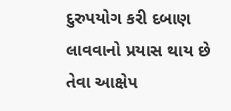દુરુપયોગ કરી દબાણ લાવવાનો પ્રયાસ થાય છે તેવા આક્ષેપ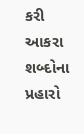કરી આકરા શબ્દોના પ્રહારો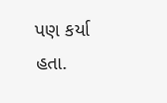પણ કર્યા હતા.